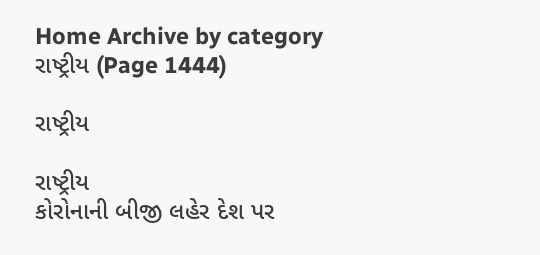Home Archive by category રાષ્ટ્રીય (Page 1444)

રાષ્ટ્રીય

રાષ્ટ્રીય
કોરોનાની બીજી લહેર દેશ પર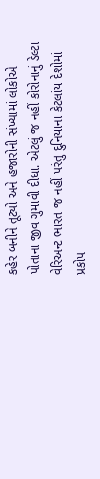કહેર બનીને તૂટ્યો અને હજારોની સંખ્યામાં લોકોએ પોતાના જીવ ગુમાવી દીધા. એટલું જ નહીં કોરોનાનું ડેલ્ટા વેરિઅન્ટ ભારત જ નહીં પરંતુ દુનિયાના કેટલાંય દેશોમાં પ્રકોપ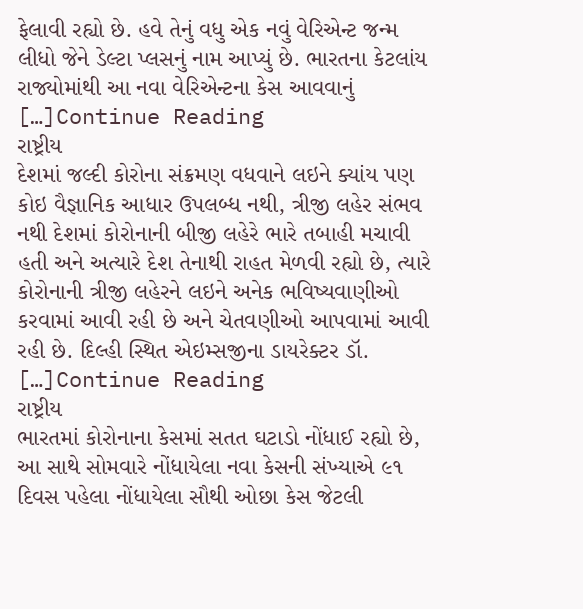ફેલાવી રહ્યો છે. હવે તેનું વધુ એક નવું વેરિએન્ટ જન્મ લીધો જેને ડેલ્ટા પ્લસનું નામ આપ્યું છે. ભારતના કેટલાંય રાજ્યોમાંથી આ નવા વેરિએન્ટના કેસ આવવાનું […]Continue Reading
રાષ્ટ્રીય
દેશમાં જલ્દી કોરોના સંક્રમણ વધવાને લઇને ક્યાંય પણ કોઇ વૈજ્ઞાનિક આધાર ઉપલબ્ધ નથી, ત્રીજી લહેર સંભવ નથી દેશમાં કોરોનાની બીજી લહેરે ભારે તબાહી મચાવી હતી અને અત્યારે દેશ તેનાથી રાહત મેળવી રહ્યો છે, ત્યારે કોરોનાની ત્રીજી લહેરને લઇને અનેક ભવિષ્યવાણીઓ કરવામાં આવી રહી છે અને ચેતવણીઓ આપવામાં આવી રહી છે. દિલ્હી સ્થિત એઇમ્સજીના ડાયરેક્ટર ડૉ. […]Continue Reading
રાષ્ટ્રીય
ભારતમાં કોરોનાના કેસમાં સતત ઘટાડો નોંધાઈ રહ્યો છે, આ સાથે સોમવારે નોંધાયેલા નવા કેસની સંખ્યાએ ૯૧ દિવસ પહેલા નોંધાયેલા સૌથી ઓછા કેસ જેટલી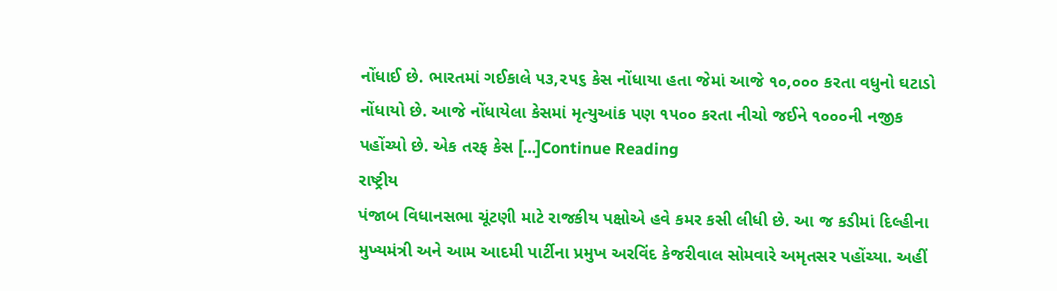નોંધાઈ છે. ભારતમાં ગઈકાલે ૫૩,૨૫૬ કેસ નોંધાયા હતા જેમાં આજે ૧૦,૦૦૦ કરતા વધુનો ઘટાડો નોંધાયો છે. આજે નોંધાયેલા કેસમાં મૃત્યુઆંક પણ ૧૫૦૦ કરતા નીચો જઈને ૧૦૦૦ની નજીક પહોંચ્યો છે. એક તરફ કેસ […]Continue Reading
રાષ્ટ્રીય
પંજાબ વિધાનસભા ચૂંટણી માટે રાજકીય પક્ષોએ હવે કમર કસી લીધી છે. આ જ કડીમાં દિલ્હીના મુખ્યમંત્રી અને આમ આદમી પાર્ટીના પ્રમુખ અરવિંદ કેજરીવાલ સોમવારે અમૃતસર પહોંચ્યા. અહીં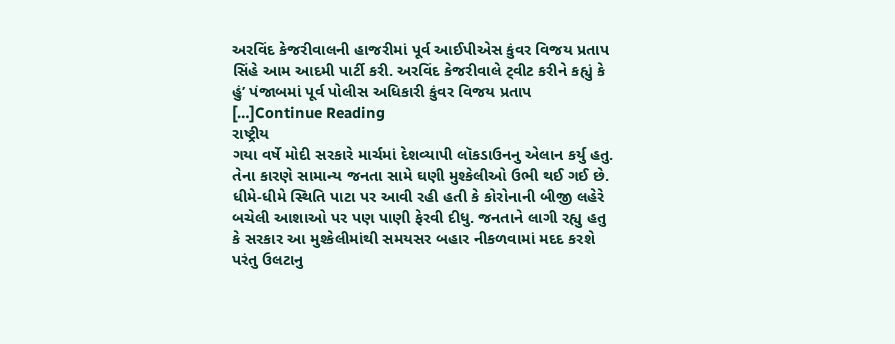અરવિંદ કેજરીવાલની હાજરીમાં પૂર્વ આઈપીએસ કુંવર વિજય પ્રતાપ સિંહે આમ આદમી પાર્ટી કરી. અરવિંદ કેજરીવાલે ટ્‌વીટ કરીને કહ્યું કે હું’ પંજાબમાં પૂર્વ પોલીસ અધિકારી કુંવર વિજય પ્રતાપ […]Continue Reading
રાષ્ટ્રીય
ગયા વર્ષે મોદી સરકારે માર્ચમાં દેશવ્યાપી લૉકડાઉનનુ એલાન કર્યુ હતુ. તેના કારણે સામાન્ય જનતા સામે ઘણી મુશ્કેલીઓ ઉભી થઈ ગઈ છે. ધીમે-ધીમે સ્થિતિ પાટા પર આવી રહી હતી કે કોરોનાની બીજી લહેરે બચેલી આશાઓ પર પણ પાણી ફેરવી દીધુ. જનતાને લાગી રહ્યુ હતુ કે સરકાર આ મુશ્કેલીમાંથી સમયસર બહાર નીકળવામાં મદદ કરશે પરંતુ ઉલટાનુ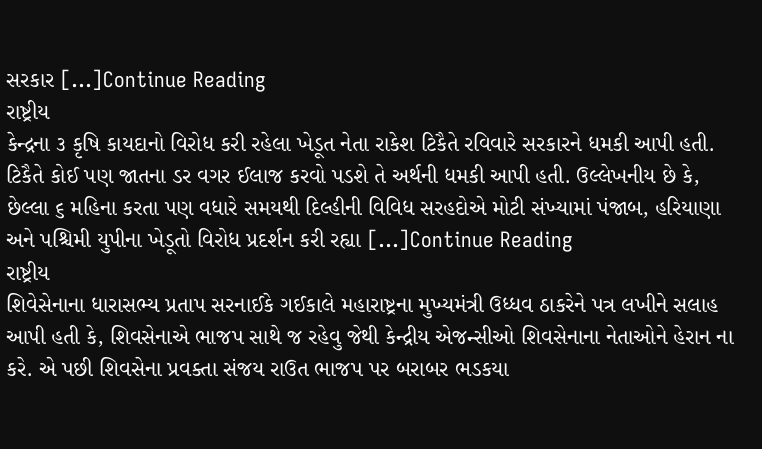સરકાર […]Continue Reading
રાષ્ટ્રીય
કેન્દ્રના ૩ કૃષિ કાયદાનો વિરોધ કરી રહેલા ખેડૂત નેતા રાકેશ ટિકૈતે રવિવારે સરકારને ધમકી આપી હતી. ટિકૈતે કોઈ પણ જાતના ડર વગર ઈલાજ કરવો પડશે તે અર્થની ધમકી આપી હતી. ઉલ્લેખનીય છે કે, છેલ્લા ૬ મહિના કરતા પણ વધારે સમયથી દિલ્હીની વિવિધ સરહદોએ મોટી સંખ્યામાં પંજાબ, હરિયાણા અને પશ્ચિમી યુપીના ખેડૂતો વિરોધ પ્રદર્શન કરી રહ્યા […]Continue Reading
રાષ્ટ્રીય
શિવેસેનાના ધારાસભ્ય પ્રતાપ સરનાઈકે ગઈકાલે મહારાષ્ટ્રના મુખ્યમંત્રી ઉધ્ધવ ઠાકરેને પત્ર લખીને સલાહ આપી હતી કે, શિવસેનાએ ભાજપ સાથે જ રહેવુ જેથી કેન્દ્રીય એજન્સીઓ શિવસેનાના નેતાઓને હેરાન ના કરે. એ પછી શિવસેના પ્રવક્તા સંજય રાઉત ભાજપ પર બરાબર ભડકયા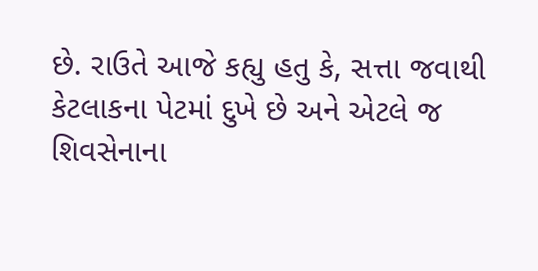છે. રાઉતે આજે કહ્યુ હતુ કે, સત્તા જવાથી કેટલાકના પેટમાં દુખે છે અને એટલે જ શિવસેનાના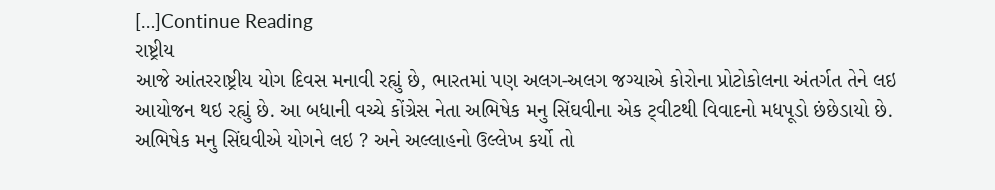[…]Continue Reading
રાષ્ટ્રીય
આજે આંતરરાષ્ટ્રીય યોગ દિવસ મનાવી રહ્યું છે, ભારતમાં પણ અલગ-અલગ જગ્યાએ કોરોના પ્રોટોકોલના અંતર્ગત તેને લઇ આયોજન થઇ રહ્યું છે. આ બધાની વચ્ચે કોંગ્રેસ નેતા અભિષેક મનુ સિંઘવીના એક ટ્‌વીટથી વિવાદનો મધપૂડો છંછેડાયો છે. અભિષેક મનુ સિંઘવીએ યોગને લઇ ? અને અલ્લાહનો ઉલ્લેખ કર્યો તો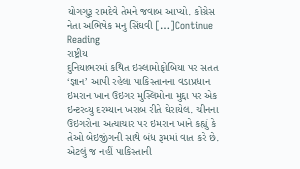યોગગુરૂ રામદેવે તેમને જવાબ આપ્યો. કોંગ્રેસ નેતા અભિષેક મનુ સિંઘવી […]Continue Reading
રાષ્ટ્રીય
દુનિયાભરમાં કથિત ઇસ્લામોફોબિયા પર સતત ‘જ્ઞાન’ આપી રહેલા પાકિસ્તાનના વડાપ્રધાન ઇમરાન ખાન ઉઇગર મુસ્લિમોના મુદ્દા પર એક ઇન્ટરવ્યુ દરમ્યાન ખરાબ રીતે ઘેરાયેલ. ચીનના ઉઇગરોના અત્યાચાર પર ઇમરાન ખાને કહ્યું કે તેઓ બેઇજીંગની સાથે બંધ રૂમમાં વાત કરે છે. એટલું જ નહીં પાકિસ્તાની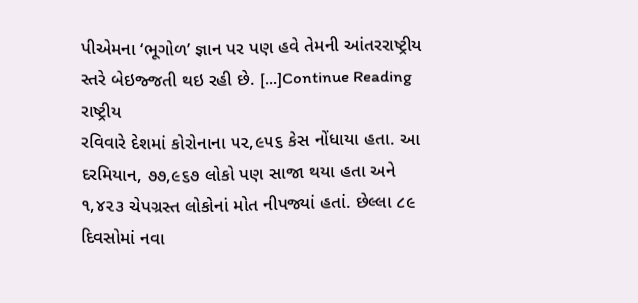પીએમના ‘ભૂગોળ’ જ્ઞાન પર પણ હવે તેમની આંતરરાષ્ટ્રીય સ્તરે બેઇજ્જતી થઇ રહી છે. […]Continue Reading
રાષ્ટ્રીય
રવિવારે દેશમાં કોરોનાના ૫૨,૯૫૬ કેસ નોંધાયા હતા. આ દરમિયાન, ૭૭,૯૬૭ લોકો પણ સાજા થયા હતા અને ૧,૪૨૩ ચેપગ્રસ્ત લોકોનાં મોત નીપજ્યાં હતાં. છેલ્લા ૮૯ દિવસોમાં નવા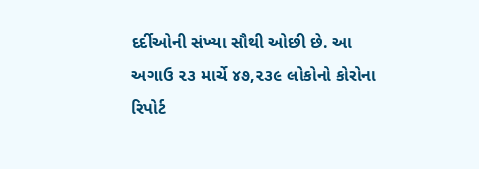દર્દીઓની સંખ્યા સૌથી ઓછી છે. આ અગાઉ ૨૩ માર્ચે ૪૭,૨૩૯ લોકોનો કોરોના રિપોર્ટ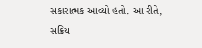સકારાત્મક આવ્યો હતો. આ રીતે, સક્રિય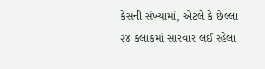કેસની સંખ્યામાં, એટલે કે છેલ્લા ૨૪ કલાકમાં સારવાર લઈ રહેલા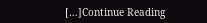[…]Continue Reading